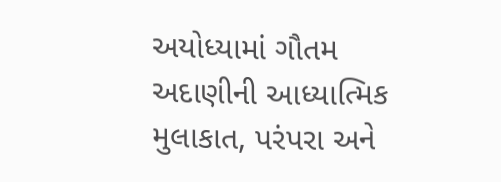અયોધ્યામાં ગૌતમ અદાણીની આધ્યાત્મિક મુલાકાત, પરંપરા અને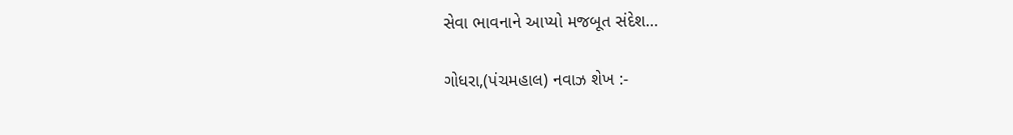સેવા ભાવનાને આપ્યો મજબૂત સંદેશ…

ગોધરા,(પંચમહાલ) નવાઝ શેખ :-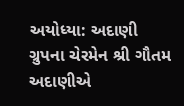અયોધ્યા: અદાણી ગ્રુપના ચેરમેન શ્રી ગૌતમ અદાણીએ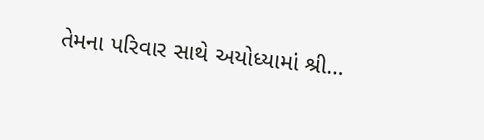તેમના પરિવાર સાથે અયોધ્યામાં શ્રી…